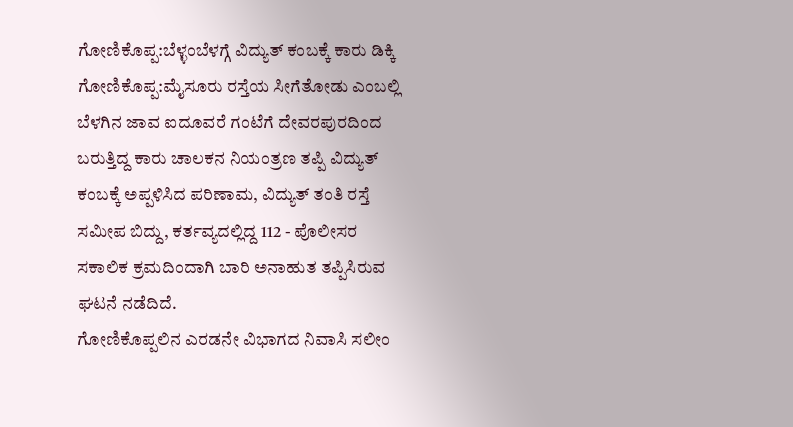ಗೋಣಿಕೊಪ್ಪ:ಬೆಳ್ಳಂಬೆಳಗ್ಗೆ ವಿದ್ಯುತ್ ಕಂಬಕ್ಕೆ ಕಾರು ಡಿಕ್ಕಿ
ಗೋಣಿಕೊಪ್ಪ:ಮೈಸೂರು ರಸ್ತೆಯ ಸೀಗೆತೋಡು ಎಂಬಲ್ಲಿ ಬೆಳಗಿನ ಜಾವ ಐದೂವರೆ ಗಂಟೆಗೆ ದೇವರಪುರದಿಂದ ಬರುತ್ತಿದ್ದ ಕಾರು ಚಾಲಕನ ನಿಯಂತ್ರಣ ತಪ್ಪಿ ವಿದ್ಯುತ್ ಕಂಬಕ್ಕೆ ಅಪ್ಪಳಿಸಿದ ಪರಿಣಾಮ, ವಿದ್ಯುತ್ ತಂತಿ ರಸ್ತೆ ಸಮೀಪ ಬಿದ್ದು, ಕರ್ತವ್ಯದಲ್ಲಿದ್ದ 112 - ಪೊಲೀಸರ ಸಕಾಲಿಕ ಕ್ರಮದಿಂದಾಗಿ ಬಾರಿ ಅನಾಹುತ ತಪ್ಪಿಸಿರುವ ಘಟನೆ ನಡೆದಿದೆ.
ಗೋಣಿಕೊಪ್ಪಲಿನ ಎರಡನೇ ವಿಭಾಗದ ನಿವಾಸಿ ಸಲೀಂ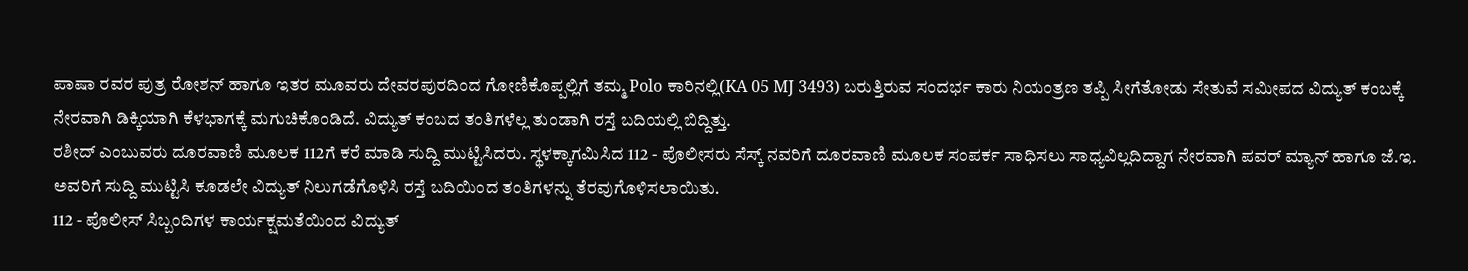ಪಾಷಾ ರವರ ಪುತ್ರ ರೋಶನ್ ಹಾಗೂ ಇತರ ಮೂವರು ದೇವರಪುರದಿಂದ ಗೋಣಿಕೊಪ್ಪಲ್ಲಿಗೆ ತಮ್ಮ Polo ಕಾರಿನಲ್ಲಿ(KA 05 MJ 3493) ಬರುತ್ತಿರುವ ಸಂದರ್ಭ ಕಾರು ನಿಯಂತ್ರಣ ತಪ್ಪಿ ಸೀಗೆತೋಡು ಸೇತುವೆ ಸಮೀಪದ ವಿದ್ಯುತ್ ಕಂಬಕ್ಕೆ ನೇರವಾಗಿ ಡಿಕ್ಕಿಯಾಗಿ ಕೆಳಭಾಗಕ್ಕೆ ಮಗುಚಿಕೊಂಡಿದೆ. ವಿದ್ಯುತ್ ಕಂಬದ ತಂತಿಗಳೆಲ್ಲ ತುಂಡಾಗಿ ರಸ್ತೆ ಬದಿಯಲ್ಲಿ ಬಿದ್ದಿತ್ತು.
ರಶೀದ್ ಎಂಬುವರು ದೂರವಾಣಿ ಮೂಲಕ 112ಗೆ ಕರೆ ಮಾಡಿ ಸುದ್ದಿ ಮುಟ್ಟಿಸಿದರು. ಸ್ಥಳಕ್ಕಾಗಮಿಸಿದ 112 - ಪೊಲೀಸರು ಸೆಸ್ಕ್ ನವರಿಗೆ ದೂರವಾಣಿ ಮೂಲಕ ಸಂಪರ್ಕ ಸಾಧಿಸಲು ಸಾಧ್ಯವಿಲ್ಲದಿದ್ದಾಗ ನೇರವಾಗಿ ಪವರ್ ಮ್ಯಾನ್ ಹಾಗೂ ಜೆ.ಇ. ಅವರಿಗೆ ಸುದ್ದಿ ಮುಟ್ಟಿಸಿ ಕೂಡಲೇ ವಿದ್ಯುತ್ ನಿಲುಗಡೆಗೊಳಿಸಿ ರಸ್ತೆ ಬದಿಯಿಂದ ತಂತಿಗಳನ್ನು ತೆರವುಗೊಳಿಸಲಾಯಿತು.
112 - ಪೊಲೀಸ್ ಸಿಬ್ಬಂದಿಗಳ ಕಾರ್ಯಕ್ಷಮತೆಯಿಂದ ವಿದ್ಯುತ್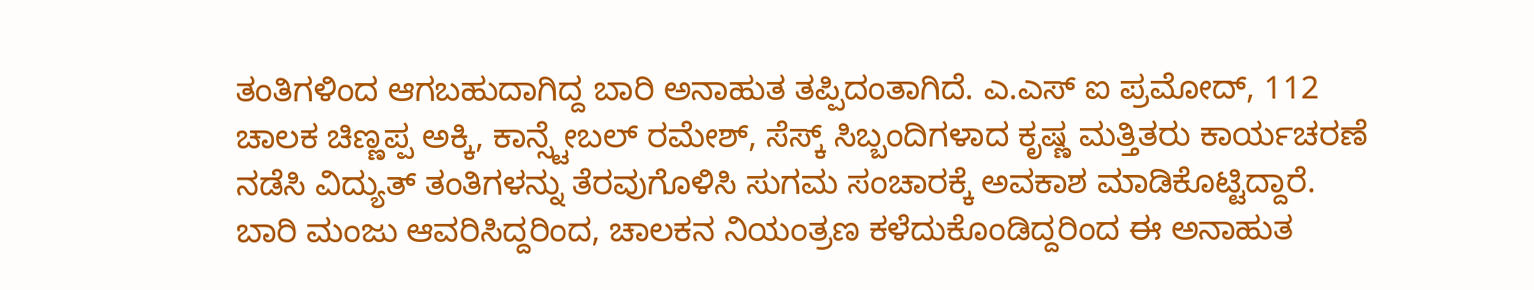ತಂತಿಗಳಿಂದ ಆಗಬಹುದಾಗಿದ್ದ ಬಾರಿ ಅನಾಹುತ ತಪ್ಪಿದಂತಾಗಿದೆ. ಎ.ಎಸ್ ಐ ಪ್ರಮೋದ್, 112 ಚಾಲಕ ಚಿಣ್ಣಪ್ಪ ಅಕ್ಕಿ, ಕಾನ್ಸ್ಟೇಬಲ್ ರಮೇಶ್, ಸೆಸ್ಕ್ ಸಿಬ್ಬಂದಿಗಳಾದ ಕೃಷ್ಣ ಮತ್ತಿತರು ಕಾರ್ಯಚರಣೆ ನಡೆಸಿ ವಿದ್ಯುತ್ ತಂತಿಗಳನ್ನು ತೆರವುಗೊಳಿಸಿ ಸುಗಮ ಸಂಚಾರಕ್ಕೆ ಅವಕಾಶ ಮಾಡಿಕೊಟ್ಟಿದ್ದಾರೆ. ಬಾರಿ ಮಂಜು ಆವರಿಸಿದ್ದರಿಂದ, ಚಾಲಕನ ನಿಯಂತ್ರಣ ಕಳೆದುಕೊಂಡಿದ್ದರಿಂದ ಈ ಅನಾಹುತ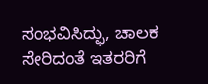ಸಂಭವಿಸಿದ್ಫು, ಚಾಲಕ ಸೇರಿದಂತೆ ಇತರರಿಗೆ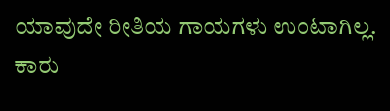ಯಾವುದೇ ರೀತಿಯ ಗಾಯಗಳು ಉಂಟಾಗಿಲ್ಲ. ಕಾರು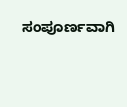ಸಂಪೂರ್ಣವಾಗಿ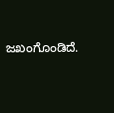ಜಖಂಗೊಂಡಿದೆ.